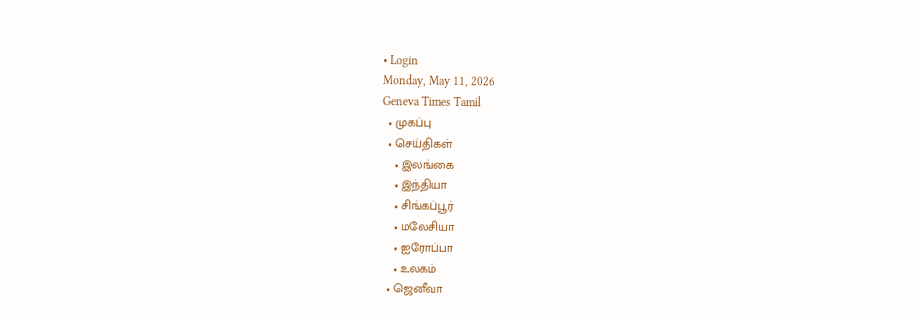• Login
Monday, May 11, 2026
Geneva Times Tamil
  • முகப்பு
  • செய்திகள்
    • இலங்கை
    • இந்தியா
    • சிங்கப்பூர்
    • மலேசியா
    • ஐரோப்பா
    • உலகம்
  • ஜெனீவா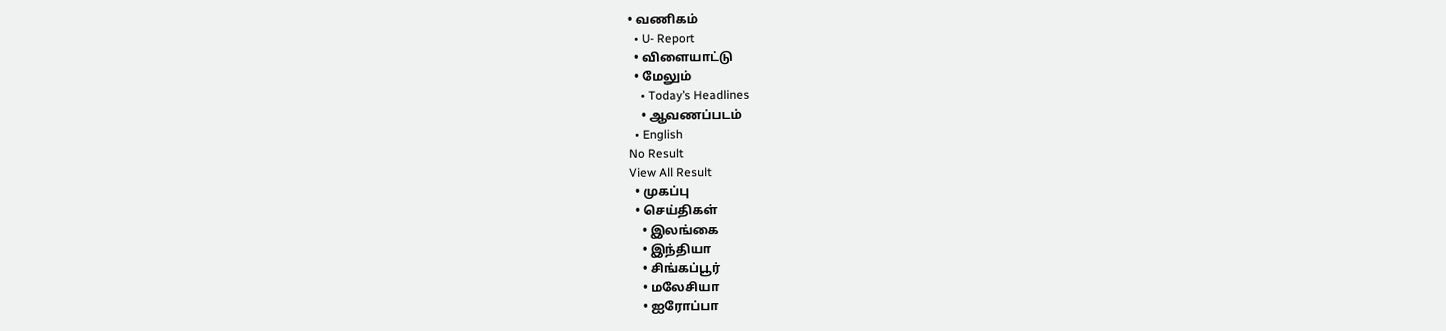• வணிகம்
  • U- Report
  • விளையாட்டு
  • மேலும்
    • Today’s Headlines
    • ஆவணப்படம்
  • English
No Result
View All Result
  • முகப்பு
  • செய்திகள்
    • இலங்கை
    • இந்தியா
    • சிங்கப்பூர்
    • மலேசியா
    • ஐரோப்பா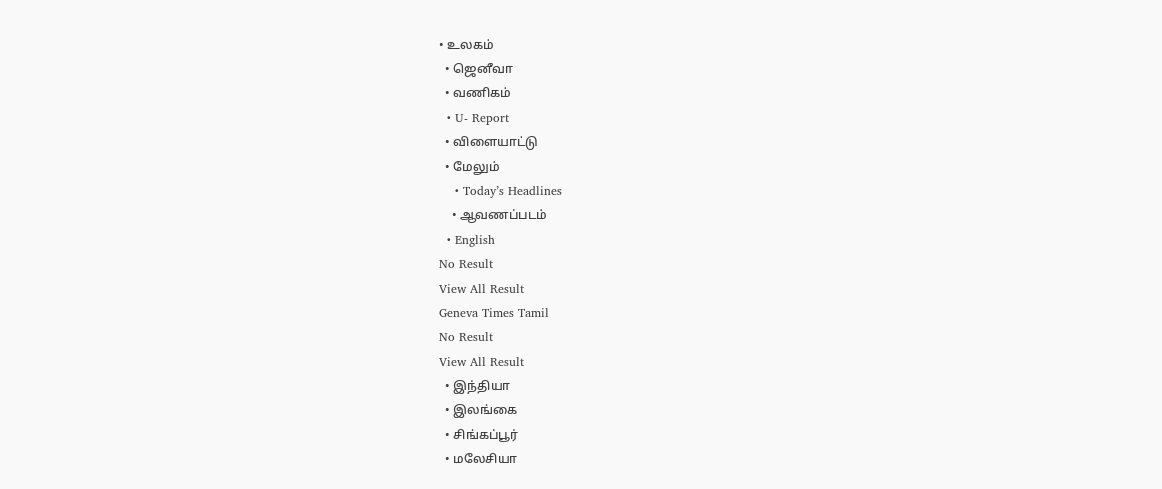• உலகம்
  • ஜெனீவா
  • வணிகம்
  • U- Report
  • விளையாட்டு
  • மேலும்
    • Today’s Headlines
    • ஆவணப்படம்
  • English
No Result
View All Result
Geneva Times Tamil
No Result
View All Result
  • இந்தியா
  • இலங்கை
  • சிங்கப்பூர்
  • மலேசியா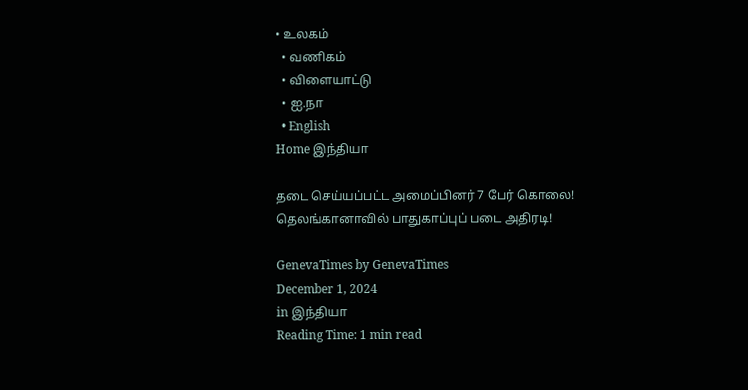• உலகம்
  • வணிகம்
  • விளையாட்டு
  • ஐ.நா
  • English
Home இந்தியா

தடை செய்யப்பட்ட அமைப்பினர் 7 பேர் கொலை! தெலங்கானாவில் பாதுகாப்புப் படை அதிரடி!

GenevaTimes by GenevaTimes
December 1, 2024
in இந்தியா
Reading Time: 1 min read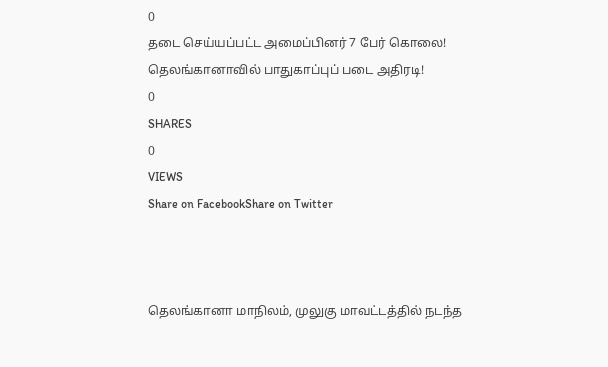0
தடை செய்யப்பட்ட அமைப்பினர் 7 பேர் கொலை! தெலங்கானாவில் பாதுகாப்புப் படை அதிரடி!
0
SHARES
0
VIEWS
Share on FacebookShare on Twitter



தெலங்கானா மாநிலம், முலுகு மாவட்டத்தில் நடந்த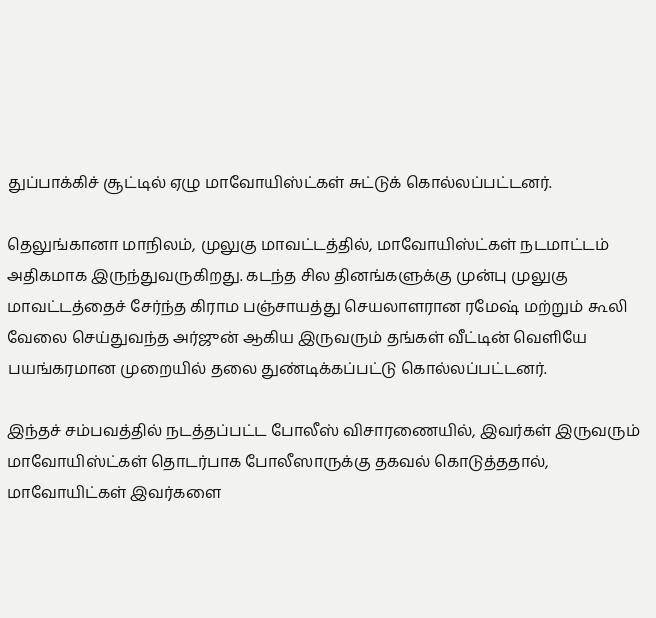துப்பாக்கிச் சூட்டில் ஏழு மாவோயிஸ்ட்கள் சுட்டுக் கொல்லப்பட்டனர்.

தெலுங்கானா மாநிலம், முலுகு மாவட்டத்தில், மாவோயிஸ்ட்கள் நடமாட்டம் அதிகமாக இருந்துவருகிறது. கடந்த சில தினங்களுக்கு முன்பு முலுகு மாவட்டத்தைச் சேர்ந்த கிராம பஞ்சாயத்து செயலாளரான ரமேஷ் மற்றும் கூலி வேலை செய்துவந்த அர்ஜுன் ஆகிய இருவரும் தங்கள் வீட்டின் வெளியே பயங்கரமான முறையில் தலை துண்டிக்கப்பட்டு கொல்லப்பட்டனர்.

இந்தச் சம்பவத்தில் நடத்தப்பட்ட போலீஸ் விசாரணையில், இவர்கள் இருவரும் மாவோயிஸ்ட்கள் தொடர்பாக போலீஸாருக்கு தகவல் கொடுத்ததால், மாவோயிட்கள் இவர்களை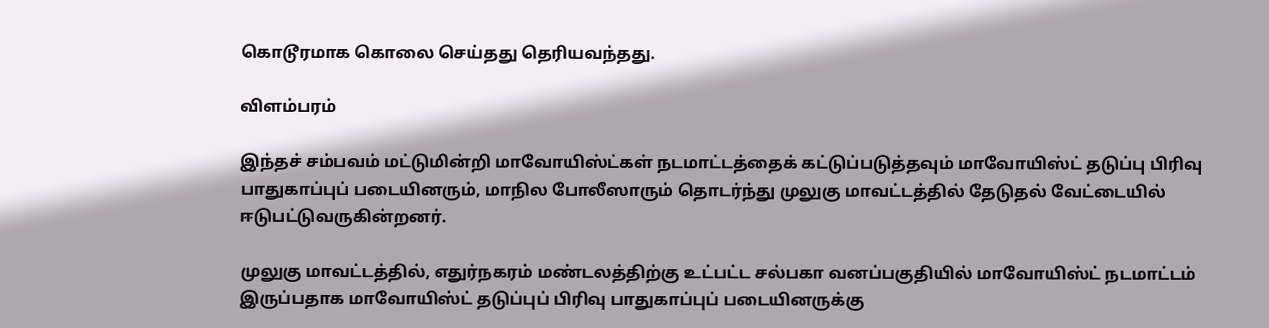கொடூரமாக கொலை செய்தது தெரியவந்தது.

விளம்பரம்

இந்தச் சம்பவம் மட்டுமின்றி மாவோயிஸ்ட்கள் நடமாட்டத்தைக் கட்டுப்படுத்தவும் மாவோயிஸ்ட் தடுப்பு பிரிவு பாதுகாப்புப் படையினரும், மாநில போலீஸாரும் தொடர்ந்து முலுகு மாவட்டத்தில் தேடுதல் வேட்டையில் ஈடுபட்டுவருகின்றனர்.

முலுகு மாவட்டத்தில், எதுர்நகரம் மண்டலத்திற்கு உட்பட்ட சல்பகா வனப்பகுதியில் மாவோயிஸ்ட் நடமாட்டம் இருப்பதாக மாவோயிஸ்ட் தடுப்புப் பிரிவு பாதுகாப்புப் படையினருக்கு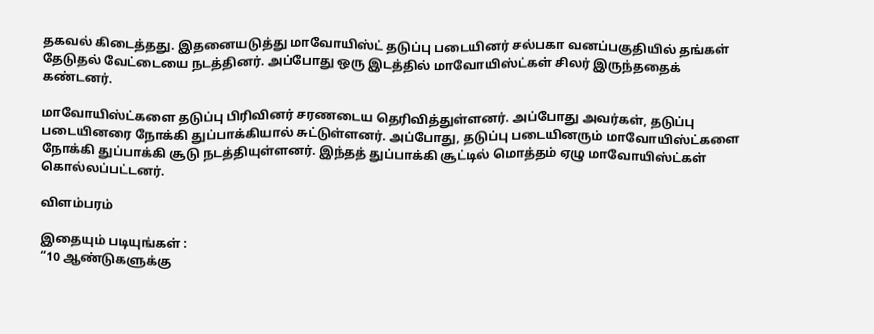தகவல் கிடைத்தது. இதனையடுத்து மாவோயிஸ்ட் தடுப்பு படையினர் சல்பகா வனப்பகுதியில் தங்கள் தேடுதல் வேட்டையை நடத்தினர். அப்போது ஒரு இடத்தில் மாவோயிஸ்ட்கள் சிலர் இருந்ததைக் கண்டனர்.

மாவோயிஸ்ட்களை தடுப்பு பிரிவினர் சரணடைய தெரிவித்துள்ளனர். அப்போது அவர்கள், தடுப்பு படையினரை நோக்கி துப்பாக்கியால் சுட்டுள்ளனர். அப்போது, தடுப்பு படையினரும் மாவோயிஸ்ட்களை நோக்கி துப்பாக்கி சூடு நடத்தியுள்ளனர். இந்தத் துப்பாக்கி சூட்டில் மொத்தம் ஏழு மாவோயிஸ்ட்கள் கொல்லப்பட்டனர்.

விளம்பரம்

இதையும் படியுங்கள் :
“10 ஆண்டுகளுக்கு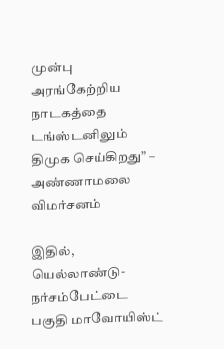முன்பு அரங்கேற்றிய நாடகத்தை டங்ஸ்டனிலும் திமுக செய்கிறது” – அண்ணாமலை விமர்சனம்

இதில், யெல்லாண்டு-நர்சம்பேட்டை பகுதி மாவோயிஸ்ட்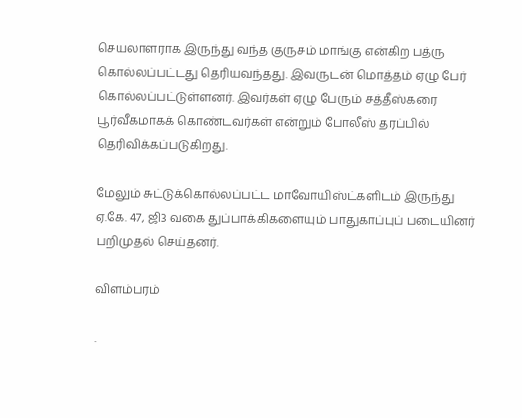செயலாளராக இருந்து வந்த குருசம் மாங்கு என்கிற பத்ரு கொல்லப்பட்டது தெரியவந்தது. இவருடன் மொத்தம் ஏழு பேர் கொல்லப்பட்டுள்ளனர். இவர்கள் ஏழு பேரும் சத்தீஸ்கரை பூர்வீகமாகக் கொண்டவர்கள் என்றும் போலீஸ் தரப்பில் தெரிவிக்கப்படுகிறது.

மேலும் சுட்டுக்கொல்லப்பட்ட மாவோயிஸ்ட்களிடம் இருந்து ஏ.கே. 47, ஜி3 வகை துப்பாக்கிகளையும் பாதுகாப்புப் படையினர் பறிமுதல் செய்தனர்.

விளம்பரம்

.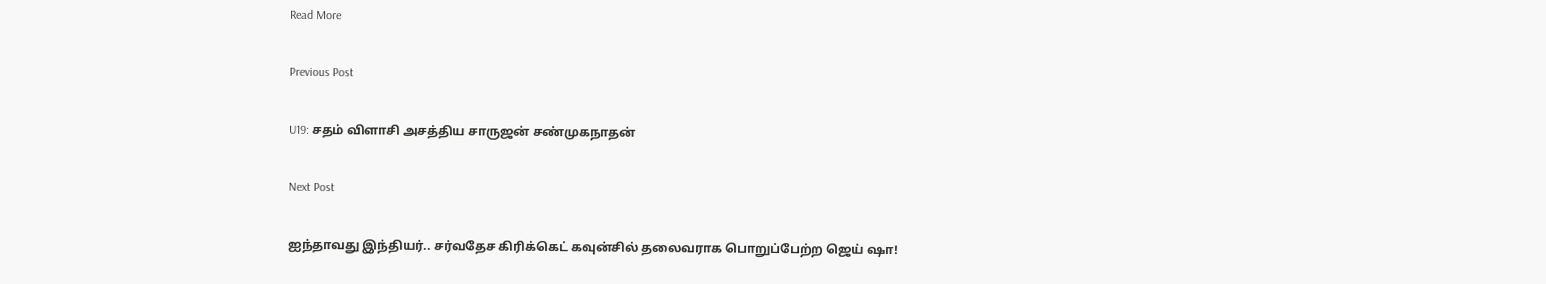Read More

Previous Post

U19: சதம் விளாசி அசத்திய சாருஜன் சண்முகநாதன்

Next Post

ஐந்தாவது இந்தியர்.. சர்வதேச கிரிக்கெட் கவுன்சில் தலைவராக பொறுப்பேற்ற ஜெய் ஷா!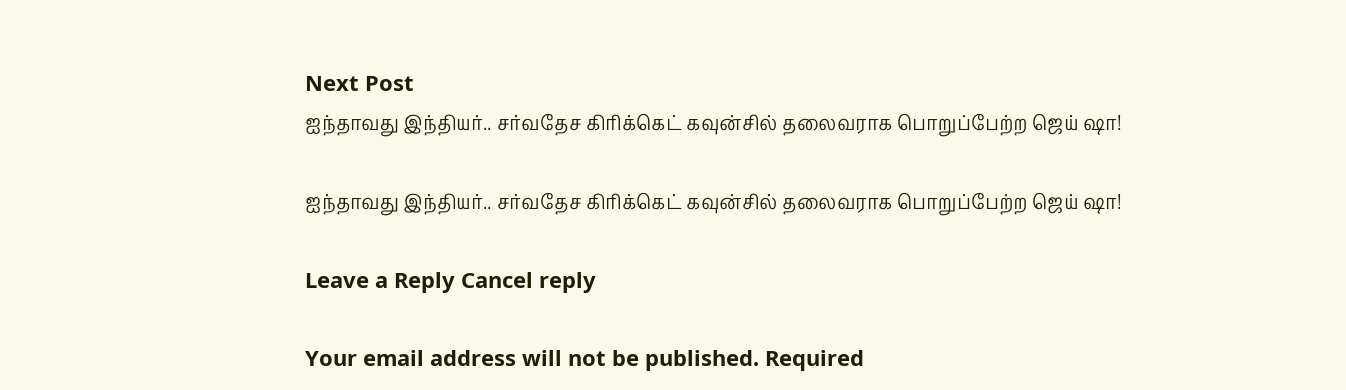Next Post
ஐந்தாவது இந்தியர்.. சர்வதேச கிரிக்கெட் கவுன்சில் தலைவராக பொறுப்பேற்ற ஜெய் ஷா!

ஐந்தாவது இந்தியர்.. சர்வதேச கிரிக்கெட் கவுன்சில் தலைவராக பொறுப்பேற்ற ஜெய் ஷா!

Leave a Reply Cancel reply

Your email address will not be published. Required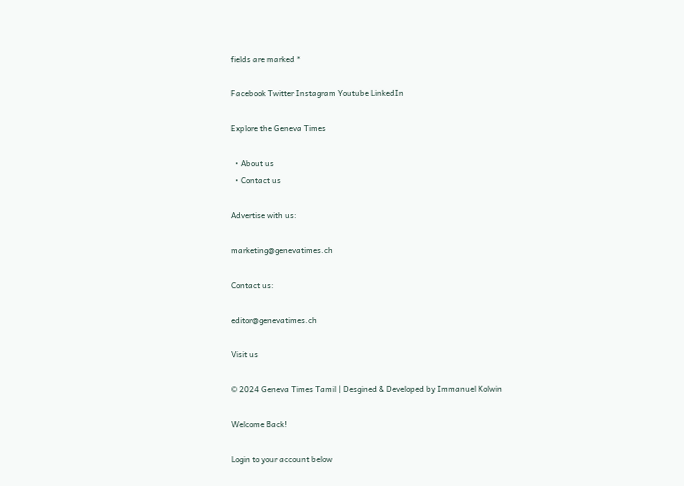fields are marked *

Facebook Twitter Instagram Youtube LinkedIn

Explore the Geneva Times

  • About us
  • Contact us

Advertise with us:

marketing@genevatimes.ch

Contact us:

editor@genevatimes.ch

Visit us

© 2024 Geneva Times Tamil | Desgined & Developed by Immanuel Kolwin

Welcome Back!

Login to your account below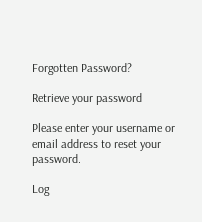Forgotten Password?

Retrieve your password

Please enter your username or email address to reset your password.

Log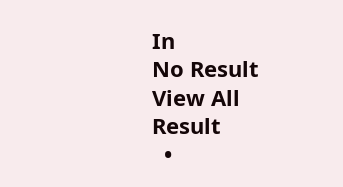In
No Result
View All Result
  •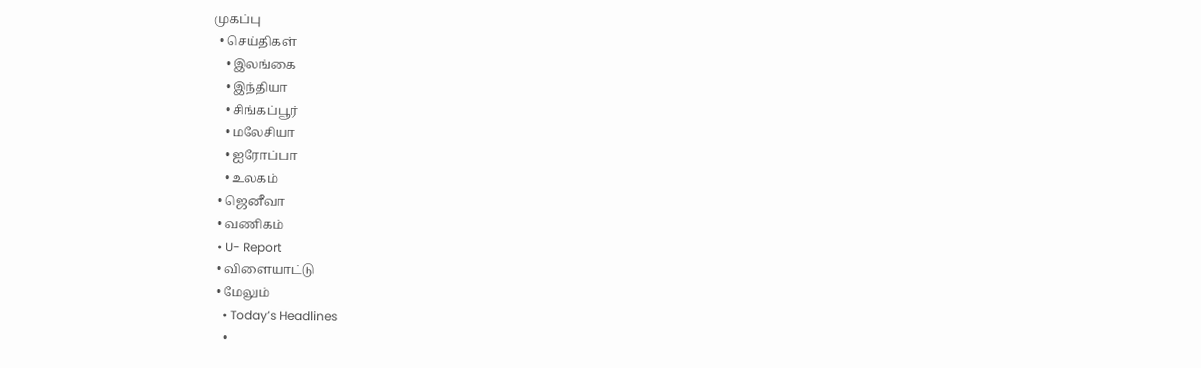முகப்பு
  • செய்திகள்
    • இலங்கை
    • இந்தியா
    • சிங்கப்பூர்
    • மலேசியா
    • ஐரோப்பா
    • உலகம்
  • ஜெனீவா
  • வணிகம்
  • U- Report
  • விளையாட்டு
  • மேலும்
    • Today’s Headlines
    •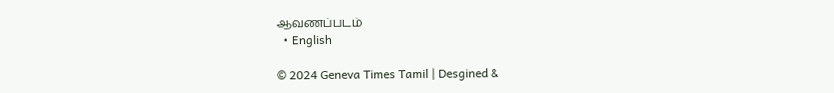ஆவணப்படம்
  • English

© 2024 Geneva Times Tamil | Desgined &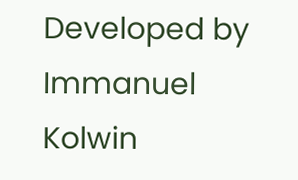Developed by Immanuel Kolwin